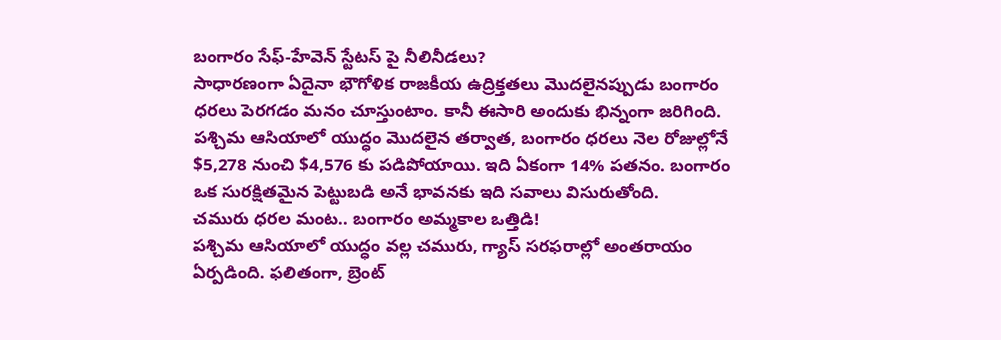బంగారం సేఫ్-హేవెన్ స్టేటస్ పై నీలినీడలు?
సాధారణంగా ఏదైనా భౌగోళిక రాజకీయ ఉద్రిక్తతలు మొదలైనప్పుడు బంగారం ధరలు పెరగడం మనం చూస్తుంటాం. కానీ ఈసారి అందుకు భిన్నంగా జరిగింది. పశ్చిమ ఆసియాలో యుద్ధం మొదలైన తర్వాత, బంగారం ధరలు నెల రోజుల్లోనే $5,278 నుంచి $4,576 కు పడిపోయాయి. ఇది ఏకంగా 14% పతనం. బంగారం ఒక సురక్షితమైన పెట్టుబడి అనే భావనకు ఇది సవాలు విసురుతోంది.
చమురు ధరల మంట.. బంగారం అమ్మకాల ఒత్తిడి!
పశ్చిమ ఆసియాలో యుద్ధం వల్ల చమురు, గ్యాస్ సరఫరాల్లో అంతరాయం ఏర్పడింది. ఫలితంగా, బ్రెంట్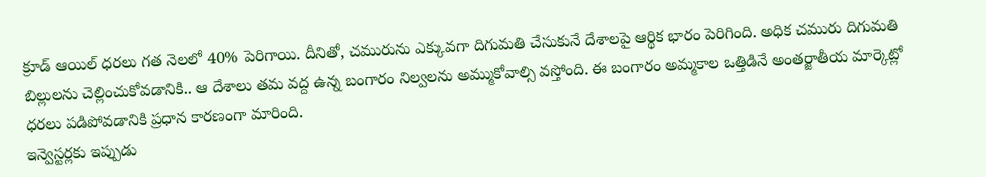క్రూడ్ ఆయిల్ ధరలు గత నెలలో 40% పెరిగాయి. దీనితో, చమురును ఎక్కువగా దిగుమతి చేసుకునే దేశాలపై ఆర్థిక భారం పెరిగింది. అధిక చమురు దిగుమతి బిల్లులను చెల్లించుకోవడానికి.. ఆ దేశాలు తమ వద్ద ఉన్న బంగారం నిల్వలను అమ్ముకోవాల్సి వస్తోంది. ఈ బంగారం అమ్మకాల ఒత్తిడినే అంతర్జాతీయ మార్కెట్లో ధరలు పడిపోవడానికి ప్రధాన కారణంగా మారింది.
ఇన్వెస్టర్లకు ఇప్పుడు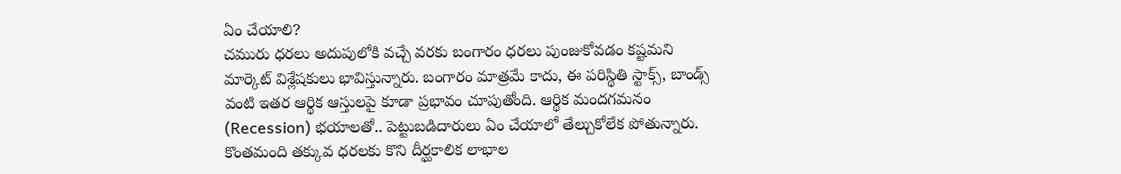ఏం చేయాలి?
చమురు ధరలు అదుపులోకి వచ్చే వరకు బంగారం ధరలు పుంజుకోవడం కష్టమని మార్కెట్ విశ్లేషకులు భావిస్తున్నారు. బంగారం మాత్రమే కాదు, ఈ పరిస్థితి స్టాక్స్, బాండ్స్ వంటి ఇతర ఆర్థిక ఆస్తులపై కూడా ప్రభావం చూపుతోంది. ఆర్థిక మందగమనం (Recession) భయాలతో.. పెట్టుబడిదారులు ఏం చేయాలో తేల్చుకోలేక పోతున్నారు. కొంతమంది తక్కువ ధరలకు కొని దీర్ఘకాలిక లాభాల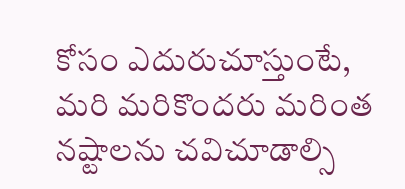కోసం ఎదురుచూస్తుంటే, మరి మరికొందరు మరింత నష్టాలను చవిచూడాల్సి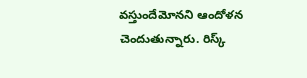వస్తుందేమోనని ఆందోళన చెందుతున్నారు. రిస్క్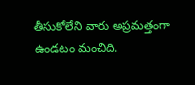తీసుకోలేని వారు అప్రమత్తంగా ఉండటం మంచిది.